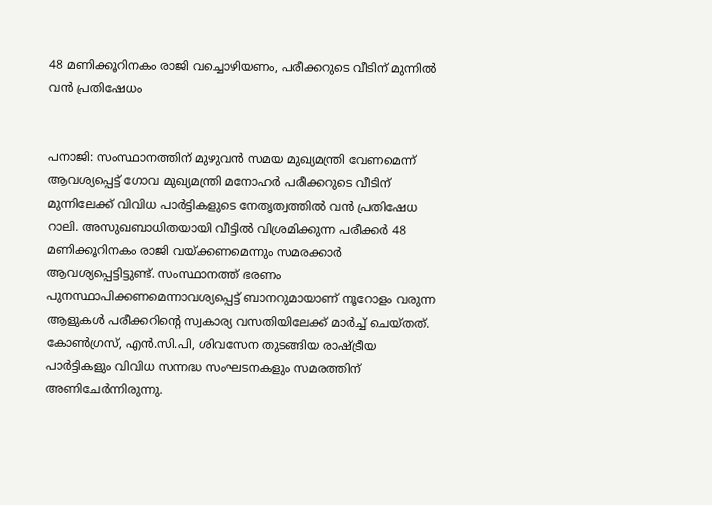48 മണിക്കൂറിനകം രാജി വച്ചൊഴിയണം, പരീക്കറുടെ വീടിന് മുന്നില്‍ വന്‍ പ്രതിഷേധം


പനാജി: സംസ്ഥാനത്തിന് മുഴുവന്‍ സമയ മുഖ്യമന്ത്രി വേണമെന്ന് ആവശ്യപ്പെട്ട് ഗോവ മുഖ്യമന്ത്രി മനോഹര്‍ പരീക്കറുടെ വീടിന് മുന്നിലേക്ക് വിവിധ പാര്‍ട്ടികളുടെ നേതൃത്വത്തില്‍ വന്‍ പ്രതിഷേധ റാലി. അസുഖബാധിതയായി വീട്ടില്‍ വിശ്രമിക്കുന്ന പരീക്കര്‍ 48 മണിക്കൂറിനകം രാജി വയ്‌ക്കണമെന്നും സമരക്കാര്‍ ആവശ്യപ്പെട്ടിട്ടുണ്ട്. സംസ്ഥാനത്ത് ഭരണം പുനസ്ഥാപിക്കണമെന്നാവശ്യപ്പെട്ട് ബാനറുമായാണ് നൂറോളം വരുന്ന ആളുകള്‍ പരീക്കറിന്റെ സ്വകാര്യ വസതിയിലേക്ക് മാര്‍ച്ച്‌ ചെയ്‌തത്. കോണ്‍ഗ്രസ്, എന്‍.സി.പി, ശിവസേന തുടങ്ങിയ രാഷ്ട്രീയ പാര്‍ട്ടികളും വിവിധ സന്നദ്ധ സംഘടനകളും സമരത്തിന് അണിചേര്‍ന്നിരുന്നു.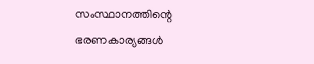സംസ്ഥാനത്തിന്റെ ഭരണകാര്യങ്ങള്‍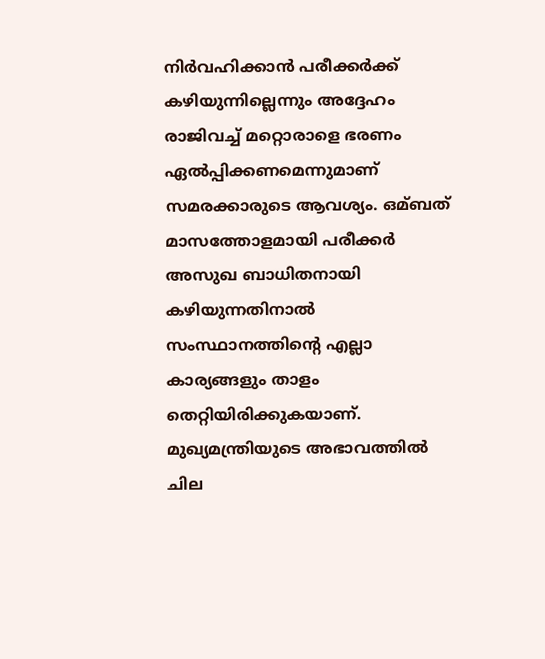നിര്‍വഹിക്കാന്‍ പരീക്കര്‍ക്ക് കഴിയുന്നില്ലെന്നും അദ്ദേഹം രാജിവച്ച്‌ മറ്റൊരാളെ ഭരണം ഏല്‍പ്പിക്കണമെന്നുമാണ് സമരക്കാരുടെ ആവശ്യം. ഒമ്ബത് മാസത്തോളമായി പരീക്കര്‍ അസുഖ ബാധിതനായി കഴിയുന്നതിനാല്‍ സംസ്ഥാനത്തിന്റെ എല്ലാ കാര്യങ്ങളും താളം തെറ്റിയിരിക്കുകയാണ്. മുഖ്യമന്ത്രിയുടെ അഭാവത്തില്‍ ചില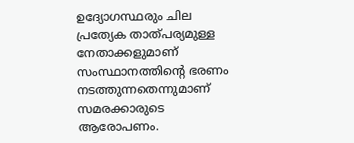ഉദ്യോഗസ്ഥരും ചില പ്രത്യേക താത്പര്യമുള്ള നേതാക്കളുമാണ് സംസ്ഥാനത്തിന്റെ ഭരണം നടത്തുന്നതെന്നുമാണ് സമരക്കാരുടെ ആരോപണം.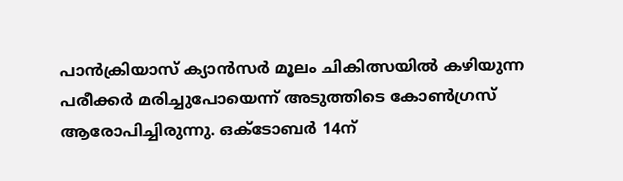പാന്‍ക്രിയാസ് ക്യാന്‍സര്‍ മൂലം ചികിത്സയില്‍ കഴിയുന്ന പരീക്കര്‍ മരിച്ചുപോയെന്ന് അടുത്തിടെ കോണ്‍ഗ്രസ് ആരോപിച്ചിരുന്നു. ഒക്‌ടോബര്‍ 14ന്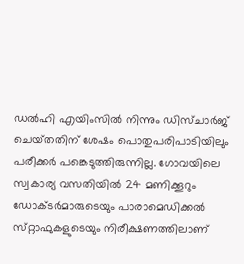ഡല്‍ഹി എയിംസില്‍ നിന്നും ഡിസ്ചാര്‍ജ് ചെയ്‌തതിന് ശേഷം പൊതുപരിപാടിയിലും പരീക്കര്‍ പങ്കെടുത്തിരുന്നില്ല. ഗോവയിലെ സ്വകാര്യ വസതിയില്‍ 24 മണിക്കൂറും ഡോക്‌ടര്‍മാരുടെയും പാരാമെ‌ഡ‌ിക്കല്‍ സ്‌റ്റാഫുകളുടെയും നിരീക്ഷണത്തിലാണ്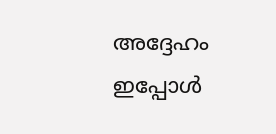അദ്ദേഹം ഇപ്പോള്‍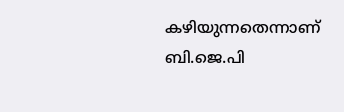കഴിയുന്നതെന്നാണ് ബി.ജെ.പി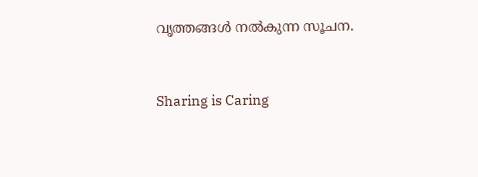വൃത്തങ്ങള്‍ നല്‍കുന്ന സൂചന.



Sharing is Caring